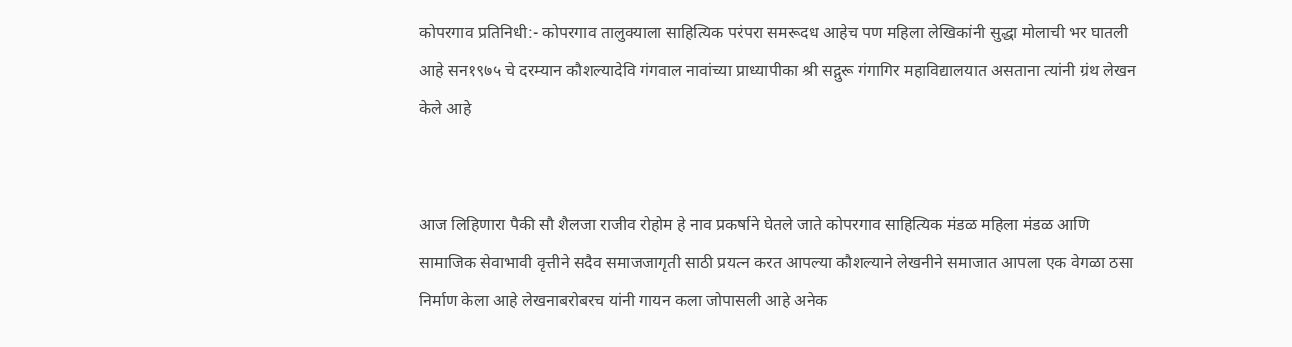कोपरगाव प्रतिनिधी:- कोपरगाव तालुक्याला साहित्यिक परंपरा समरूदध आहेच पण महिला लेखिकांनी सुद्धा मोलाची भर घातली आहे सन१९७५ चे दरम्यान कौशल्यादेवि गंगवाल नावांच्या प्राध्यापीका श्री सद्गुरू गंगागिर महाविद्यालयात असताना त्यांनी ग्रंथ लेखन केले आहे


आज लिहिणारा पैकी सौ शैलजा राजीव रोहोम हे नाव प्रकर्षाने घेतले जाते कोपरगाव साहित्यिक मंडळ महिला मंडळ आणि सामाजिक सेवाभावी वृत्तीने सदैव समाजजागृती साठी प्रयत्न करत आपल्या कौशल्याने लेखनीने समाजात आपला एक वेगळा ठसा निर्माण केला आहे लेखनाबरोबरच यांनी गायन कला जोपासली आहे अनेक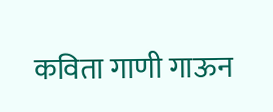कविता गाणी गाऊन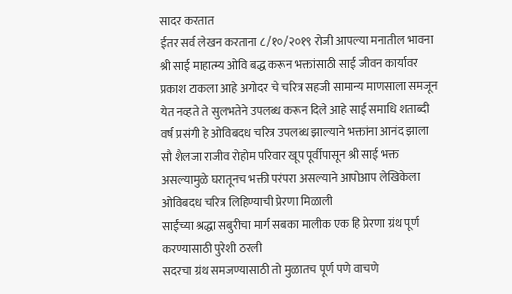सादर करतात
ईतर सर्व लेखन करताना ८/१०/२०१९ रोजी आपल्या मनातील भावना श्री साई माहात्म्य ओवि बद्ध करून भक्तांसाठी साई जीवन कार्यावर प्रकाश टाकला आहे अगोदर चे चरित्र सहजी सामान्य माणसाला समजून येत नव्हते ते सुलभतेने उपलब्ध करून दिले आहे साई समाधि शताब्दी वर्ष प्रसंगी हे ओविबदध चरित्र उपलब्ध झाल्याने भक्तांना आनंद झाला सौ शैलजा राजीव रोहोम परिवार खूप पूर्वीपासून श्री साई भक्त असल्यामुळे घरातूनच भक्ती परंपरा असल्याने आपोआप लेखिकेला ओविबदध चरित्र लिहिण्याची प्रेरणा मिळाली
साईंच्या श्रद्धा सबुरीचा मार्ग सबका मालीक एक हि प्रेरणा ग्रंथ पूर्ण करण्यासाठी पुरेशी ठरली
सदरचा ग्रंथ समजण्यासाठी तो मुळातच पूर्ण पणे वाचणे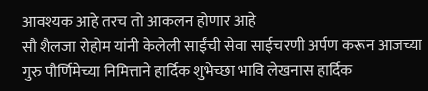आवश्यक आहे तरच तो आकलन होणार आहे
सौ शैलजा रोहोम यांनी केलेली साईंची सेवा साईचरणी अर्पण करून आजच्या गुरु पौर्णिमेच्या निमित्ताने हार्दिक शुभेच्छा भावि लेखनास हार्दिक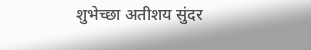शुभेच्छा अतीशय सुंदर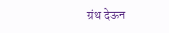ग्रंथ देऊन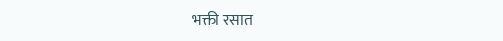भक्ती रसात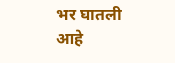भर घातली आहे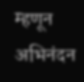म्हणून अभिनंदन